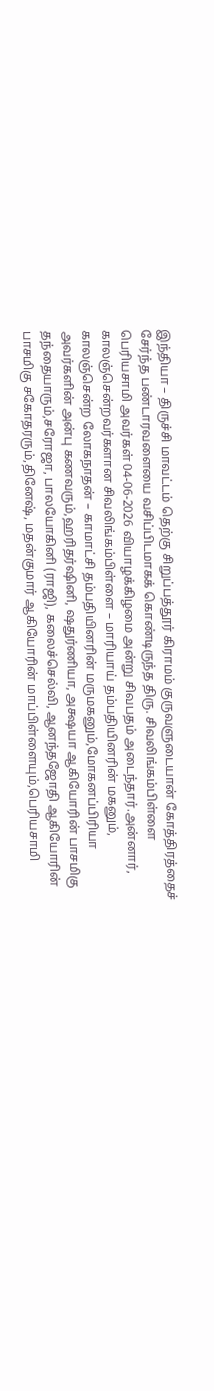இந்தியா – திருச்சி மாவட்டம் தெற்கு சிறுப்பத்தூர் கிராமம் குருவளுடையான் கோத்திரத்தைச் சேர்ந்த பண்டாரவளையை வசிப்பிடமாகக் கொண்டிருந்த திரு. சிவலிங்கம்பிள்ளை பெரியசாமி அவர்கள் 04-06-2026 வியாழக்கிழமை அன்று சிவபதம் அடைந்தார்.அன்னார், காலஞ்சென்றவர்களான சிவலிங்கம்பிள்ளை – மாரியாய் தம்பதியினரின் மகனும், காலஞ்சென்ற லோகநாதன் – காமாட்சி தம்பதியினரின் மருமகனும்,மோகனப்பிரியா அவர்களின் அன்பு கணவரும்,ஹரிதர்ஷினி, ஷதுர்ணியா, அக்ஷயா ஆகியோரின் பாசமிகு தந்தையாரும்,சரோஜா, பாலயோகினி (ராஜி), கலைச்செல்வி, ஆனந்தஜோதி ஆகியோரின் பாசமிகு சகோதரரும்,தினேஷ், மதன்குமார் ஆகியோரின் மாப்பிள்ளையும்,பெரியசாமி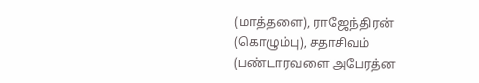(மாத்தளை), ராஜேந்திரன் (கொழும்பு), சதாசிவம் (பண்டாரவளை அபேரத்ன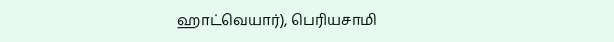ஹாட்வெயார்), பெரியசாமி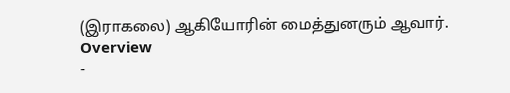(இராகலை) ஆகியோரின் மைத்துனரும் ஆவார்.
Overview
-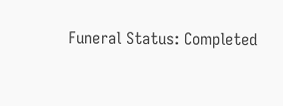Funeral Status: Completed